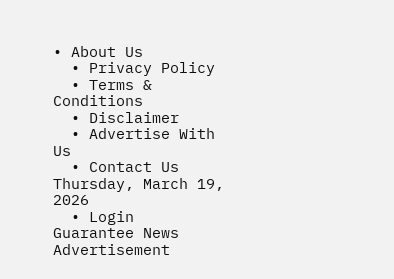• About Us
  • Privacy Policy
  • Terms & Conditions
  • Disclaimer
  • Advertise With Us
  • Contact Us
Thursday, March 19, 2026
  • Login
Guarantee News
Advertisement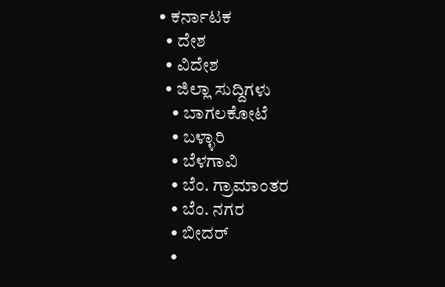• ಕರ್ನಾಟಕ
  • ದೇಶ
  • ವಿದೇಶ
  • ಜಿಲ್ಲಾ ಸುದ್ದಿಗಳು
    • ಬಾಗಲಕೋಟೆ
    • ಬಳ್ಳಾರಿ
    • ಬೆಳಗಾವಿ
    • ಬೆಂ. ಗ್ರಾಮಾಂತರ
    • ಬೆಂ. ನಗರ
    • ಬೀದರ್
    •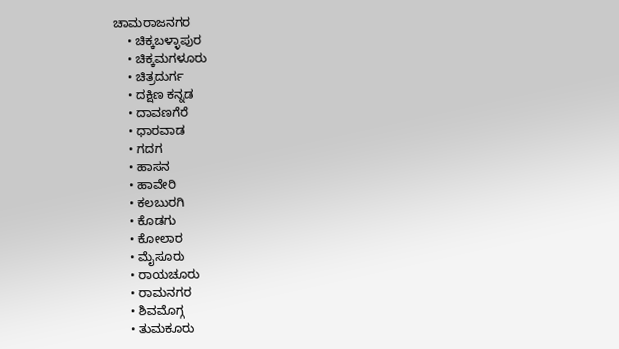ಚಾಮರಾಜನಗರ
    • ಚಿಕ್ಕಬಳ್ಳಾಪುರ
    • ಚಿಕ್ಕಮಗಳೂರು
    • ಚಿತ್ರದುರ್ಗ
    • ದಕ್ಷಿಣ ಕನ್ನಡ
    • ದಾವಣಗೆರೆ
    • ಧಾರವಾಡ
    • ಗದಗ
    • ಹಾಸನ
    • ಹಾವೇರಿ
    • ಕಲಬುರಗಿ
    • ಕೊಡಗು
    • ಕೋಲಾರ
    • ಮೈಸೂರು
    • ರಾಯಚೂರು
    • ರಾಮನಗರ
    • ಶಿವಮೊಗ್ಗ
    • ತುಮಕೂರು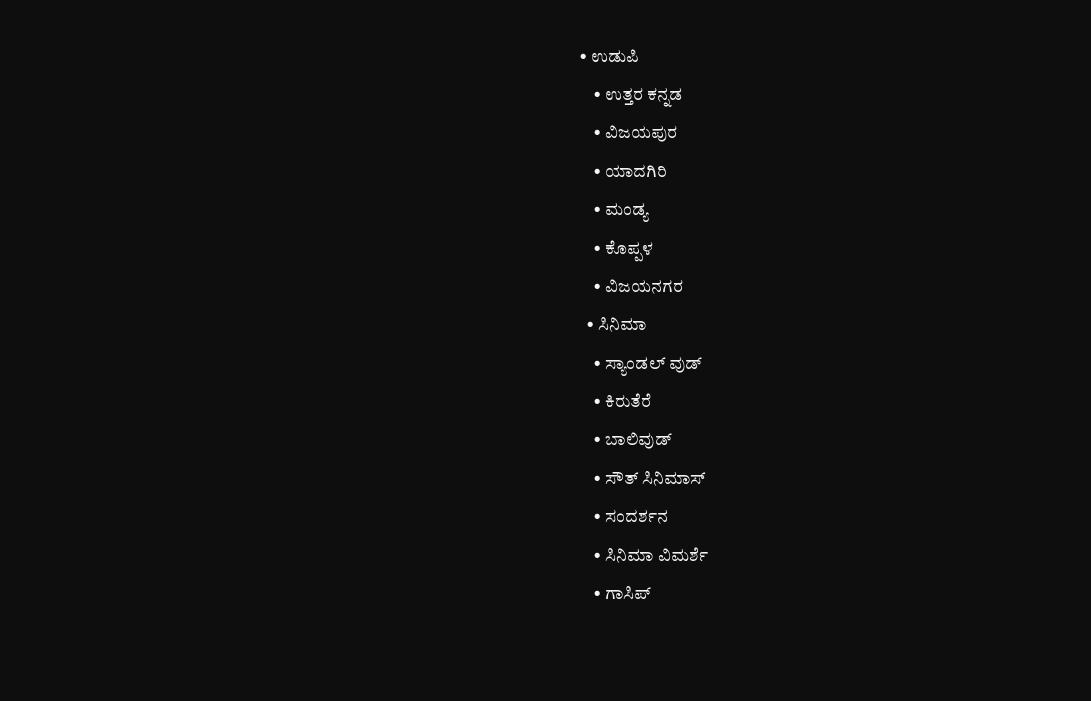• ಉಡುಪಿ
    • ಉತ್ತರ ಕನ್ನಡ
    • ವಿಜಯಪುರ
    • ಯಾದಗಿರಿ
    • ಮಂಡ್ಯ
    • ಕೊಪ್ಪಳ
    • ವಿಜಯನಗರ
  • ಸಿನಿಮಾ
    • ಸ್ಯಾಂಡಲ್ ವುಡ್
    • ಕಿರುತೆರೆ
    • ಬಾಲಿವುಡ್
    • ಸೌತ್ ಸಿನಿಮಾಸ್
    • ಸಂದರ್ಶನ
    • ಸಿನಿಮಾ ವಿಮರ್ಶೆ
    • ಗಾಸಿಪ್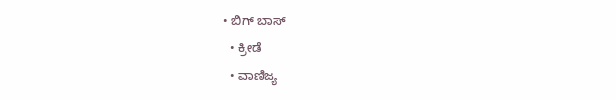• ಬಿಗ್ ಬಾಸ್
  • ಕ್ರೀಡೆ
  • ವಾಣಿಜ್ಯ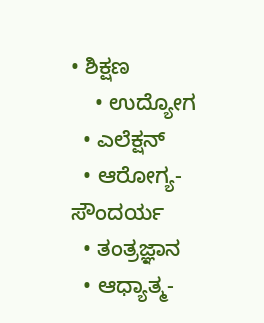• ಶಿಕ್ಷಣ
    • ಉದ್ಯೋಗ
  • ಎಲೆಕ್ಷನ್
  • ಆರೋಗ್ಯ-ಸೌಂದರ್ಯ
  • ತಂತ್ರಜ್ಞಾನ
  • ಆಧ್ಯಾತ್ಮ-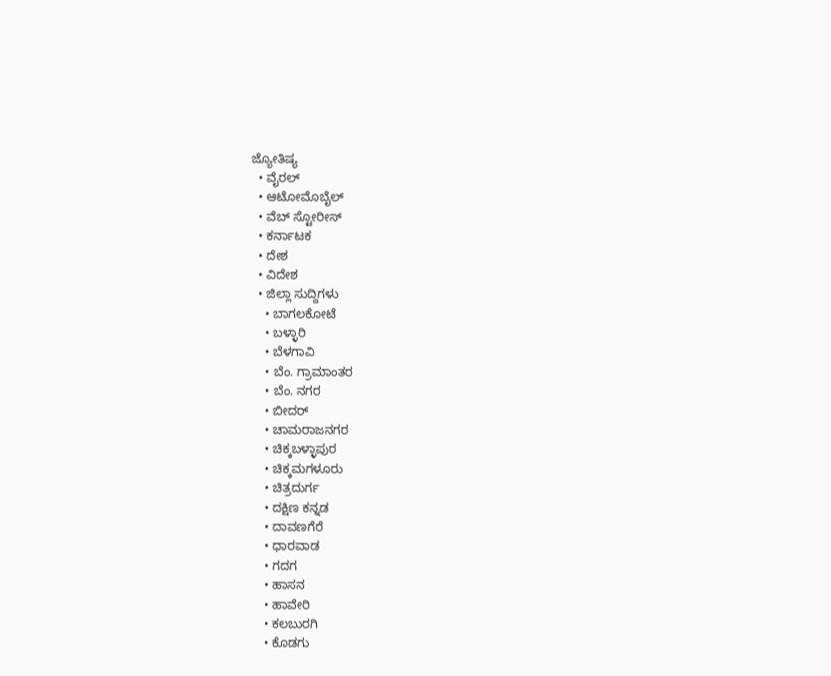ಜ್ಯೋತಿಷ್ಯ
  • ವೈರಲ್
  • ಆಟೋಮೊಬೈಲ್
  • ವೆಬ್ ಸ್ಟೋರೀಸ್
  • ಕರ್ನಾಟಕ
  • ದೇಶ
  • ವಿದೇಶ
  • ಜಿಲ್ಲಾ ಸುದ್ದಿಗಳು
    • ಬಾಗಲಕೋಟೆ
    • ಬಳ್ಳಾರಿ
    • ಬೆಳಗಾವಿ
    • ಬೆಂ. ಗ್ರಾಮಾಂತರ
    • ಬೆಂ. ನಗರ
    • ಬೀದರ್
    • ಚಾಮರಾಜನಗರ
    • ಚಿಕ್ಕಬಳ್ಳಾಪುರ
    • ಚಿಕ್ಕಮಗಳೂರು
    • ಚಿತ್ರದುರ್ಗ
    • ದಕ್ಷಿಣ ಕನ್ನಡ
    • ದಾವಣಗೆರೆ
    • ಧಾರವಾಡ
    • ಗದಗ
    • ಹಾಸನ
    • ಹಾವೇರಿ
    • ಕಲಬುರಗಿ
    • ಕೊಡಗು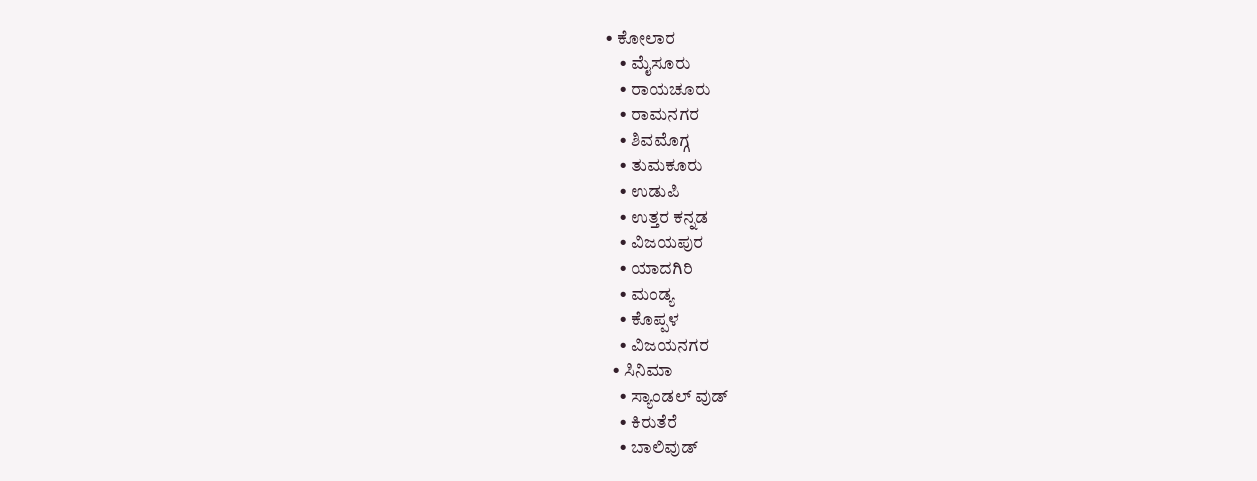• ಕೋಲಾರ
    • ಮೈಸೂರು
    • ರಾಯಚೂರು
    • ರಾಮನಗರ
    • ಶಿವಮೊಗ್ಗ
    • ತುಮಕೂರು
    • ಉಡುಪಿ
    • ಉತ್ತರ ಕನ್ನಡ
    • ವಿಜಯಪುರ
    • ಯಾದಗಿರಿ
    • ಮಂಡ್ಯ
    • ಕೊಪ್ಪಳ
    • ವಿಜಯನಗರ
  • ಸಿನಿಮಾ
    • ಸ್ಯಾಂಡಲ್ ವುಡ್
    • ಕಿರುತೆರೆ
    • ಬಾಲಿವುಡ್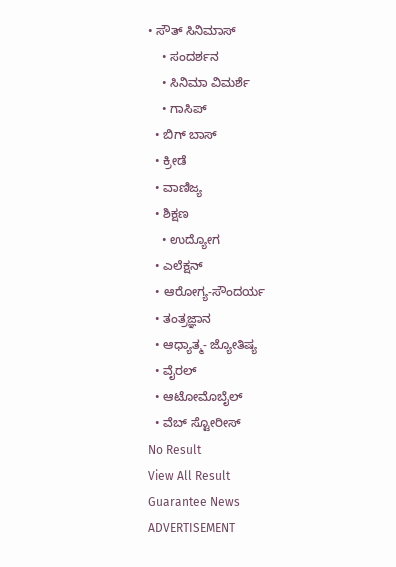• ಸೌತ್ ಸಿನಿಮಾಸ್
    • ಸಂದರ್ಶನ
    • ಸಿನಿಮಾ ವಿಮರ್ಶೆ
    • ಗಾಸಿಪ್
  • ಬಿಗ್ ಬಾಸ್
  • ಕ್ರೀಡೆ
  • ವಾಣಿಜ್ಯ
  • ಶಿಕ್ಷಣ
    • ಉದ್ಯೋಗ
  • ಎಲೆಕ್ಷನ್
  • ಆರೋಗ್ಯ-ಸೌಂದರ್ಯ
  • ತಂತ್ರಜ್ಞಾನ
  • ಆಧ್ಯಾತ್ಮ- ಜ್ಯೋತಿಷ್ಯ
  • ವೈರಲ್
  • ಆಟೋಮೊಬೈಲ್
  • ವೆಬ್ ಸ್ಟೋರೀಸ್
No Result
View All Result
Guarantee News
ADVERTISEMENT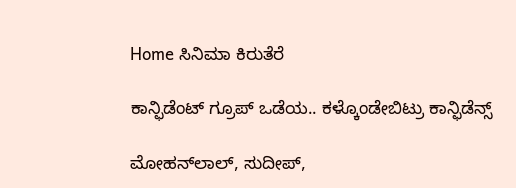Home ಸಿನಿಮಾ ಕಿರುತೆರೆ

ಕಾನ್ಫಿಡೆಂಟ್ ಗ್ರೂಪ್‌ ಒಡೆಯ.. ಕಳ್ಕೊಂಡೇಬಿಟ್ರು ಕಾನ್ಫಿಡೆನ್ಸ್

ಮೋಹನ್‌‌ಲಾಲ್, ಸುದೀಪ್,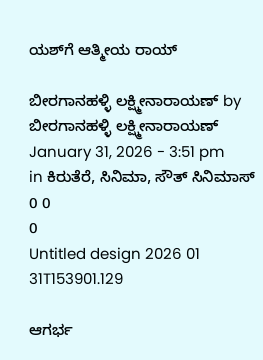ಯಶ್‌ಗೆ ಆತ್ಮೀಯ ರಾಯ್

ಬೀರಗಾನಹಳ್ಳಿ ಲಕ್ಷ್ಮೀನಾರಾಯಣ್ by ಬೀರಗಾನಹಳ್ಳಿ ಲಕ್ಷ್ಮೀನಾರಾಯಣ್
January 31, 2026 - 3:51 pm
in ಕಿರುತೆರೆ, ಸಿನಿಮಾ, ಸೌತ್ ಸಿನಿಮಾಸ್
0 0
0
Untitled design 2026 01 31T153901.129

ಆಗರ್ಭ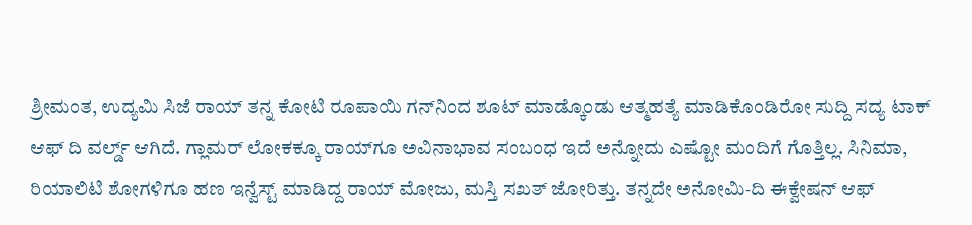ಶ್ರೀಮಂತ, ಉದ್ಯಮಿ ಸಿಜೆ ರಾಯ್‌‌ ತನ್ನ ಕೋಟಿ ರೂಪಾಯಿ ಗನ್‌ನಿಂದ ಶೂಟ್ ಮಾಡ್ಕೊಂಡು ಆತ್ಮಹತ್ಯೆ ಮಾಡಿಕೊಂಡಿರೋ ಸುದ್ದಿ ಸದ್ಯ ಟಾಕ್ ಆಫ್ ದಿ ವರ್ಲ್ಡ್‌ ಆಗಿದೆ. ಗ್ಲಾಮರ್ ಲೋಕಕ್ಕೂ ರಾಯ್‌ಗೂ ಅವಿನಾಭಾವ ಸಂಬಂಧ ಇದೆ ಅನ್ನೋದು ಎಷ್ಟೋ ಮಂದಿಗೆ ಗೊತ್ತಿಲ್ಲ. ಸಿನಿಮಾ, ರಿಯಾಲಿಟಿ ಶೋಗಳಿಗೂ ಹಣ ಇನ್ವೆಸ್ಟ್ ಮಾಡಿದ್ದ ರಾಯ್ ಮೋಜು, ಮಸ್ತಿ ಸಖತ್ ಜೋರಿತ್ತು. ತನ್ನದೇ ಅನೋಮಿ-ದಿ ಈಕ್ವೇಷನ್ ಆಫ್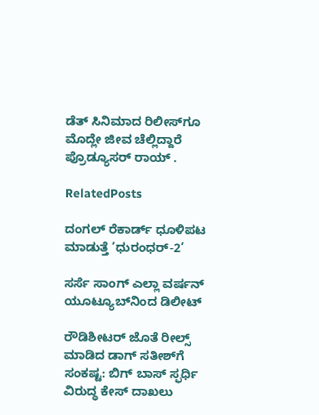ಡೆತ್ ಸಿನಿಮಾದ ರಿಲೀಸ್‌ಗೂ ಮೊದ್ಲೇ ಜೀವ ಚೆಲ್ಲಿದ್ದಾರೆ ಪ್ರೊಡ್ಯೂಸರ್ ರಾಯ್ .

RelatedPosts

ದಂಗಲ್ ರೆಕಾರ್ಡ್ ಧೂಳಿಪಟ ಮಾಡುತ್ತೆ ‘ಧುರಂಧರ್-2’

ಸರ್ಸೆ ಸಾಂಗ್ ಎಲ್ಲಾ ವರ್ಷನ್ ಯೂಟ್ಯೂಬ್‌ನಿಂದ ಡಿಲೀಟ್

ರೌಡಿಶೀಟರ್ ಜೊತೆ ರೀಲ್ಸ್ ಮಾಡಿದ ಡಾಗ್ ಸತೀಶ್‌ಗೆ ಸಂಕಷ್ಟ: ಬಿಗ್ ಬಾಸ್ ಸ್ಫರ್ಧಿ ವಿರುದ್ಧ ಕೇಸ್ ದಾಖಲು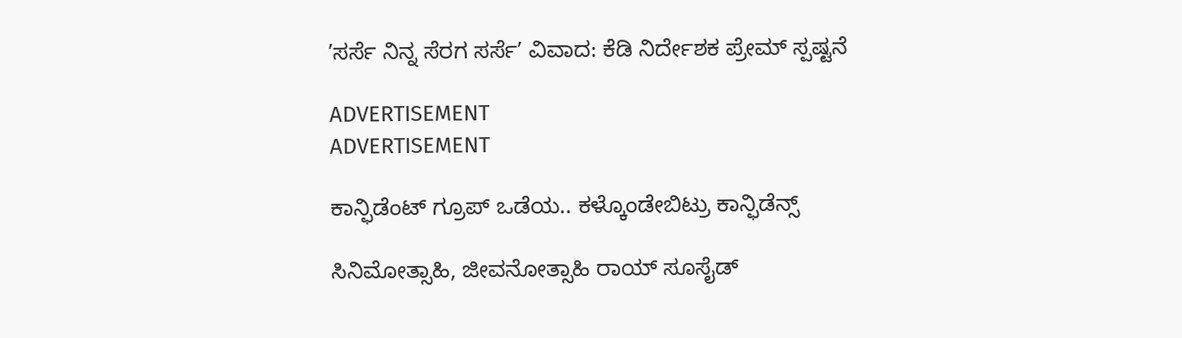ʼಸರ್ಸೆ ನಿನ್ನ ಸೆರಗ ಸರ್ಸೆʼ ವಿವಾದ: ಕೆಡಿ ನಿರ್ದೇಶಕ ಪ್ರೇಮ್‌ ಸ್ಪಷ್ಟನೆ

ADVERTISEMENT
ADVERTISEMENT

ಕಾನ್ಫಿಡೆಂಟ್ ಗ್ರೂಪ್‌ ಒಡೆಯ.. ಕಳ್ಕೊಂಡೇಬಿಟ್ರು ಕಾನ್ಫಿಡೆನ್ಸ್

ಸಿನಿಮೋತ್ಸಾಹಿ, ಜೀವನೋತ್ಸಾಹಿ ರಾಯ್ ಸೂಸೈಡ್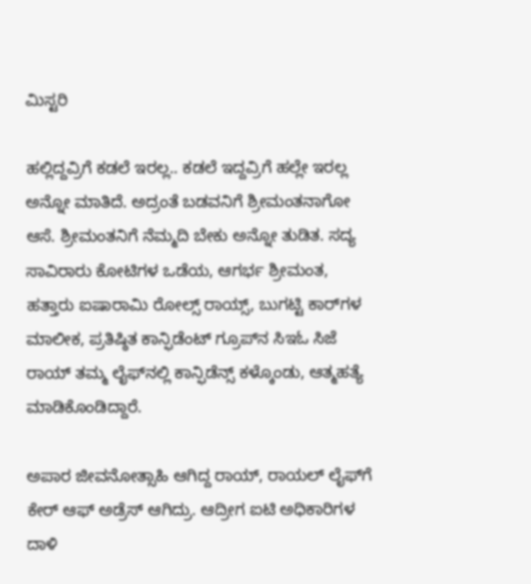ಮಿಸ್ಟರಿ

ಹಲ್ಲಿದ್ದವ್ರಿಗೆ ಕಡಲೆ ಇರಲ್ಲ.. ಕಡಲೆ ಇದ್ದವ್ರಿಗೆ ಹಲ್ಲೇ ಇರಲ್ಲ ಅನ್ನೋ ಮಾತಿದೆ. ಅದ್ರಂತೆ ಬಡವನಿಗೆ ಶ್ರೀಮಂತನಾಗೋ ಆಸೆ. ಶ್ರೀಮಂತನಿಗೆ ನೆಮ್ಮದಿ ಬೇಕು ಅನ್ನೋ ತುಡಿತ. ಸದ್ಯ ಸಾವಿರಾರು ಕೋಟಿಗಳ ಒಡೆಯ, ಆಗರ್ಭ ಶ್ರೀಮಂತ, ಹತ್ತಾರು ಐಷಾರಾಮಿ ರೋಲ್ಸ್ ರಾಯ್ಸ್, ಬುಗಟ್ಟಿ ಕಾರ್‌ಗಳ ಮಾಲೀಕ, ಪ್ರತಿಷ್ಠಿತ ಕಾನ್ಫಿಡೆಂಟ್ ಗ್ರೂಪ್‌‌ನ ಸಿಇಓ ಸಿಜೆ ರಾಯ್ ತಮ್ಮ ಲೈಫ್‌‌ನಲ್ಲಿ ಕಾನ್ಫಿಡೆನ್ಸ್ ಕಳ್ಕೊಂಡು, ಆತ್ಮಹತ್ಯೆ ಮಾಡಿಕೊಂಡಿದ್ದಾರೆ.

ಅಪಾರ ಜೀವನೋತ್ಸಾಹಿ ಆಗಿದ್ದ ರಾಯ್, ರಾಯಲ್ ಲೈಫ್‌ಗೆ ಕೇರ್ ಆಫ್ ಅಡ್ರೆಸ್ ಆಗಿದ್ರು. ಆದ್ರೀಗ ಐಟಿ ಅಧಿಕಾರಿಗಳ ದಾಳಿ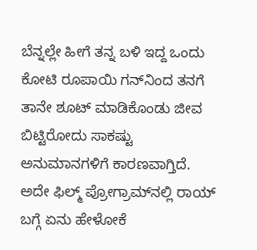ಬೆನ್ನಲ್ಲೇ ಹೀಗೆ ತನ್ನ ಬಳಿ ಇದ್ದ ಒಂದು ಕೋಟಿ ರೂಪಾಯಿ ಗನ್‌‌ನಿಂದ ತನಗೆ ತಾನೇ ಶೂಟ್ ಮಾಡಿಕೊಂಡು ಜೀವ ಬಿಟ್ಟಿರೋದು ಸಾಕಷ್ಟು ಅನುಮಾನಗಳಿಗೆ ಕಾರಣವಾಗ್ತಿದೆ. ಅದೇ ಫಿಲ್ಮ್ ಪ್ರೋಗ್ರಾಮ್‌ನಲ್ಲಿ ರಾಯ್ ಬಗ್ಗೆ ಏನು ಹೇಳೋಕೆ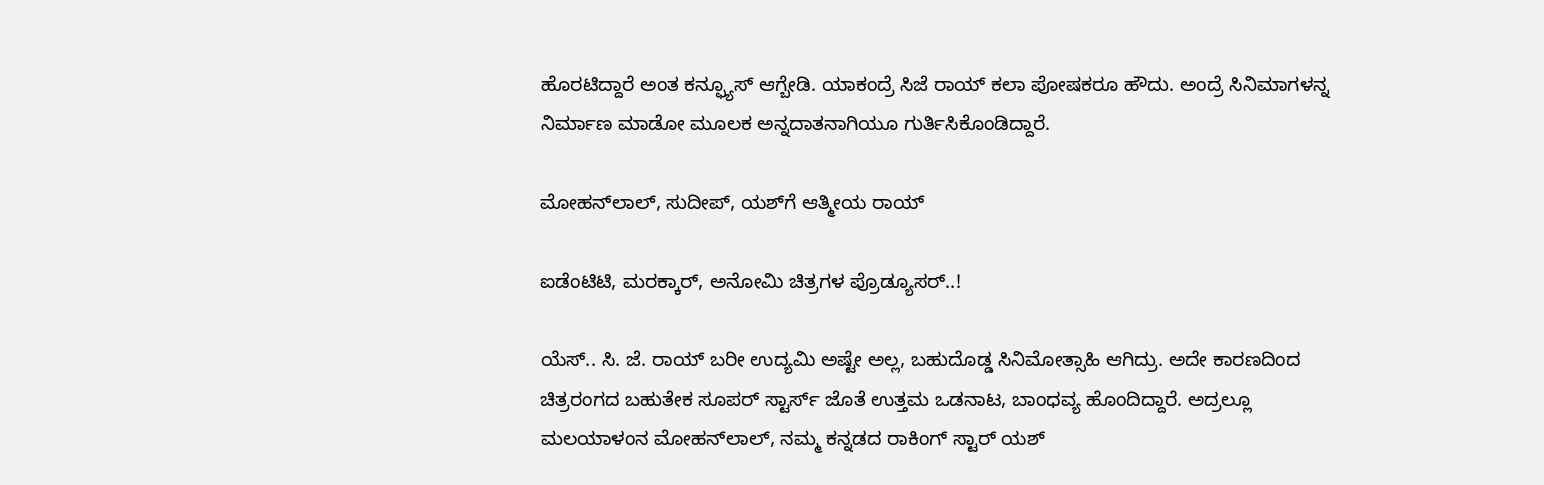ಹೊರಟಿದ್ದಾರೆ ಅಂತ ಕನ್ಫ್ಯೂಸ್ ಆಗ್ಬೇಡಿ. ಯಾಕಂದ್ರೆ ಸಿಜೆ ರಾಯ್ ಕಲಾ ಪೋಷಕರೂ ಹೌದು. ಅಂದ್ರೆ ಸಿನಿಮಾಗಳನ್ನ ನಿರ್ಮಾಣ ಮಾಡೋ ಮೂಲಕ ಅನ್ನದಾತನಾಗಿಯೂ ಗುರ್ತಿಸಿಕೊಂಡಿದ್ದಾರೆ.

ಮೋಹನ್‌‌ಲಾಲ್, ಸುದೀಪ್, ಯಶ್‌ಗೆ ಆತ್ಮೀಯ ರಾಯ್

ಐಡೆಂಟಿಟಿ, ಮರಕ್ಕಾರ್, ಅನೋಮಿ ಚಿತ್ರಗಳ ಪ್ರೊಡ್ಯೂಸರ್..!

ಯೆಸ್.. ಸಿ. ಜೆ. ರಾಯ್ ಬರೀ ಉದ್ಯಮಿ ಅಷ್ಟೇ ಅಲ್ಲ, ಬಹುದೊಡ್ಡ ಸಿನಿಮೋತ್ಸಾಹಿ ಆಗಿದ್ರು. ಅದೇ ಕಾರಣದಿಂದ ಚಿತ್ರರಂಗದ ಬಹುತೇಕ ಸೂಪರ್ ಸ್ಟಾರ್ಸ್‌ ಜೊತೆ ಉತ್ತಮ ಒಡನಾಟ, ಬಾಂಧವ್ಯ ಹೊಂದಿದ್ದಾರೆ. ಅದ್ರಲ್ಲೂ ಮಲಯಾಳಂನ ಮೋಹನ್‌ಲಾಲ್, ನಮ್ಮ ಕನ್ನಡದ ರಾಕಿಂಗ್ ಸ್ಟಾರ್ ಯಶ್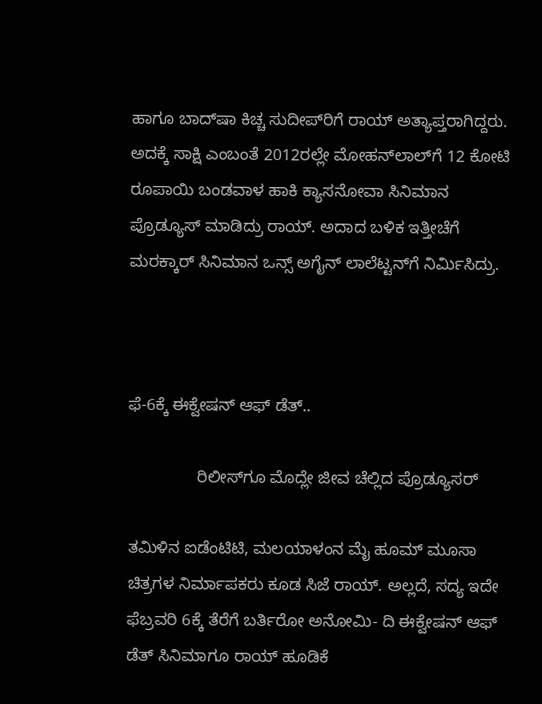ಹಾಗೂ ಬಾದ್‌ಷಾ ಕಿಚ್ಚ ಸುದೀಪ್‌‌ರಿಗೆ ರಾಯ್‌ ಅತ್ಯಾಪ್ತರಾಗಿದ್ದರು. ಅದಕ್ಕೆ ಸಾಕ್ಷಿ ಎಂಬಂತೆ 2012ರಲ್ಲೇ ಮೋಹನ್‌ಲಾಲ್‌ಗೆ 12 ಕೋಟಿ ರೂಪಾಯಿ ಬಂಡವಾಳ ಹಾಕಿ ಕ್ಯಾಸನೋವಾ ಸಿನಿಮಾನ ಪ್ರೊಡ್ಯೂಸ್ ಮಾಡಿದ್ರು ರಾಯ್. ಅದಾದ ಬಳಿಕ ಇತ್ತೀಚೆಗೆ ಮರಕ್ಕಾರ್ ಸಿನಿಮಾನ ಒನ್ಸ್ ಅಗೈನ್ ಲಾಲೆಟ್ಟನ್‌ಗೆ ನಿರ್ಮಿಸಿದ್ರು.



ಫೆ-6ಕ್ಕೆ ಈಕ್ವೇಷನ್ ಆಫ್ ಡೆತ್..

               ರಿಲೀಸ್‌ಗೂ ಮೊದ್ಲೇ ಜೀವ ಚೆಲ್ಲಿದ ಪ್ರೊಡ್ಯೂಸರ್

ತಮಿಳಿನ ಐಡೆಂಟಿಟಿ, ಮಲಯಾಳಂನ ಮೈ ಹೂಮ್ ಮೂಸಾ ಚಿತ್ರಗಳ ನಿರ್ಮಾಪಕರು ಕೂಡ ಸಿಜೆ ರಾಯ್. ಅಲ್ಲದೆ, ಸದ್ಯ ಇದೇ ಫೆಬ್ರವರಿ 6ಕ್ಕೆ ತೆರೆಗೆ ಬರ್ತಿರೋ ಅನೋಮಿ- ದಿ ಈಕ್ವೇಷನ್ ಆಫ್ ಡೆತ್ ಸಿನಿಮಾಗೂ ರಾಯ್ ಹೂಡಿಕೆ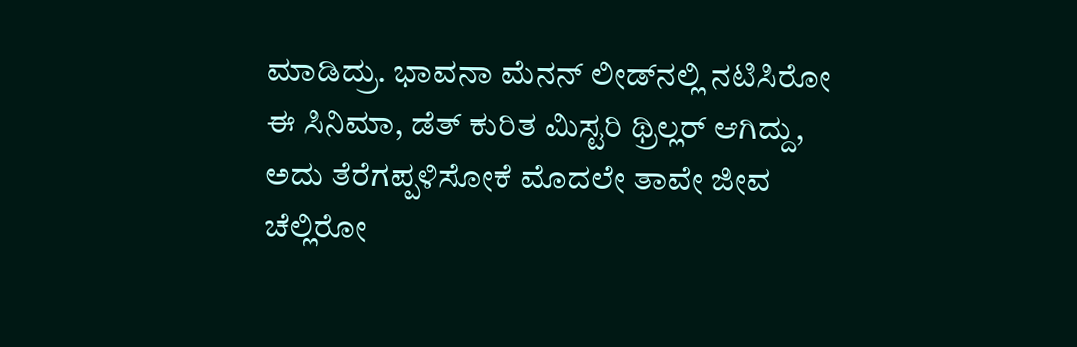ಮಾಡಿದ್ರು. ಭಾವನಾ ಮೆನನ್ ಲೀಡ್‌‌ನಲ್ಲಿ ನಟಿಸಿರೋ ಈ ಸಿನಿಮಾ, ಡೆತ್ ಕುರಿತ ಮಿಸ್ಟರಿ ಥ್ರಿಲ್ಲರ್ ಆಗಿದ್ದು, ಅದು ತೆರೆಗಪ್ಪಳಿಸೋಕೆ ಮೊದಲೇ ತಾವೇ ಜೀವ ಚೆಲ್ಲಿರೋ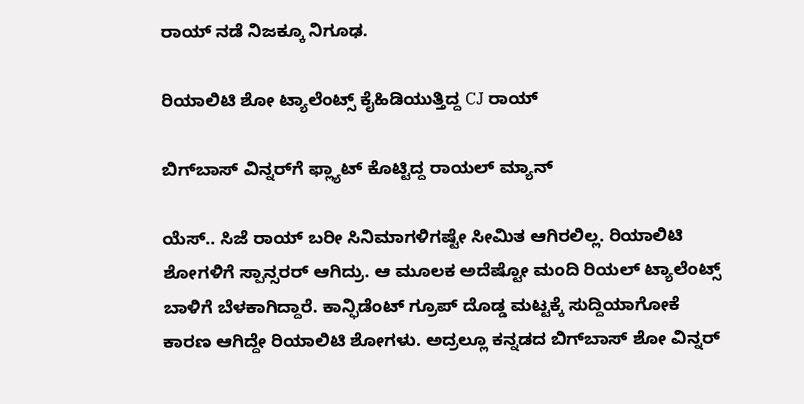ರಾಯ್ ನಡೆ ನಿಜಕ್ಕೂ ನಿಗೂಢ.

ರಿಯಾಲಿಟಿ ಶೋ ಟ್ಯಾಲೆಂಟ್ಸ್‌ ಕೈಹಿಡಿಯುತ್ತಿದ್ದ CJ ರಾಯ್

ಬಿಗ್‌ಬಾಸ್ ವಿನ್ನರ್‌‌ಗೆ ಫ್ಲ್ಯಾಟ್ ಕೊಟ್ಟಿದ್ದ ರಾಯಲ್ ಮ್ಯಾನ್

ಯೆಸ್.. ಸಿಜೆ ರಾಯ್ ಬರೀ ಸಿನಿಮಾಗಳಿಗಷ್ಟೇ ಸೀಮಿತ ಆಗಿರಲಿಲ್ಲ. ರಿಯಾಲಿಟಿ ಶೋಗಳಿಗೆ ಸ್ಪಾನ್ಸರರ್ ಆಗಿದ್ರು. ಆ ಮೂಲಕ ಅದೆಷ್ಟೋ ಮಂದಿ ರಿಯಲ್ ಟ್ಯಾಲೆಂಟ್ಸ್‌ ಬಾಳಿಗೆ ಬೆಳಕಾಗಿದ್ದಾರೆ. ಕಾನ್ಫಿಡೆಂಟ್ ಗ್ರೂಪ್ ದೊಡ್ಡ ಮಟ್ಟಕ್ಕೆ ಸುದ್ದಿಯಾಗೋಕೆ ಕಾರಣ ಆಗಿದ್ದೇ ರಿಯಾಲಿಟಿ ಶೋಗಳು. ಅದ್ರಲ್ಲೂ ಕನ್ನಡದ ಬಿಗ್‌ಬಾಸ್ ಶೋ ವಿನ್ನರ್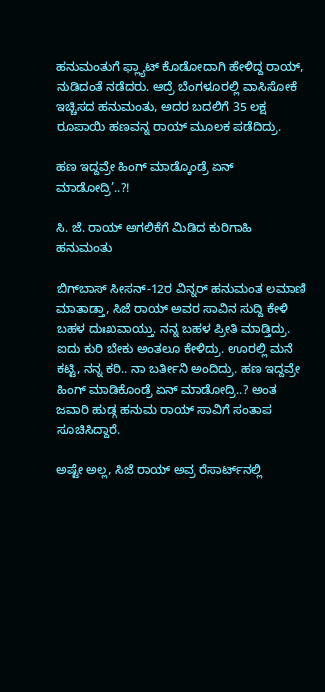ಹನುಮಂತುಗೆ ಫ್ಲ್ಯಾಟ್ ಕೊಡೋದಾಗಿ ಹೇಳಿದ್ದ ರಾಯ್, ನುಡಿದಂತೆ ನಡೆದರು. ಆದ್ರೆ ಬೆಂಗಳೂರಲ್ಲಿ ವಾಸಿಸೋಕೆ ಇಚ್ಚಿಸದ ಹನುಮಂತು, ಅದರ ಬದಲಿಗೆ 35 ಲಕ್ಷ ರೂಪಾಯಿ ಹಣವನ್ನ ರಾಯ್‌ ಮೂಲಕ ಪಡೆದಿದ್ರು.

ಹಣ ಇದ್ದವ್ರೇ ಹಿಂಗ್ ಮಾಡ್ಕೊಂಡ್ರೆ ಏನ್ ಮಾಡೋದ್ರಿ’..?!

ಸಿ. ಜೆ. ರಾಯ್ ಅಗಲಿಕೆಗೆ ಮಿಡಿದ ಕುರಿಗಾಹಿ ಹನುಮಂತು

ಬಿಗ್‌‌ಬಾಸ್ ಸೀಸನ್-12ರ ವಿನ್ನರ್ ಹನುಮಂತ ಲಮಾಣಿ ಮಾತಾಡ್ತಾ, ಸಿಜೆ ರಾಯ್ ಅವರ ಸಾವಿನ ಸುದ್ದಿ ಕೇಳಿ ಬಹಳ ದುಃಖವಾಯ್ತು. ನನ್ನ ಬಹಳ ಪ್ರೀತಿ ಮಾಡ್ತಿದ್ರು. ಐದು ಕುರಿ ಬೇಕು ಅಂತಲೂ ಕೇಳಿದ್ರು. ಊರಲ್ಲಿ ಮನೆ ಕಟ್ಟಿ, ನನ್ನ ಕರಿ.. ನಾ ಬರ್ತೀನಿ ಅಂದಿದ್ರು. ಹಣ ಇದ್ದವ್ರೇ ಹಿಂಗ್ ಮಾಡಿಕೊಂಡ್ರೆ ಏನ್ ಮಾಡೋದ್ರಿ..? ಅಂತ ಜವಾರಿ ಹುಡ್ಗ ಹನುಮ ರಾಯ್ ಸಾವಿಗೆ ಸಂತಾಪ ಸೂಚಿಸಿದ್ದಾರೆ.

ಅಷ್ಟೇ ಅಲ್ಲ, ಸಿಜೆ ರಾಯ್ ಅವ್ರ ರೆಸಾರ್ಟ್‌‌ನಲ್ಲಿ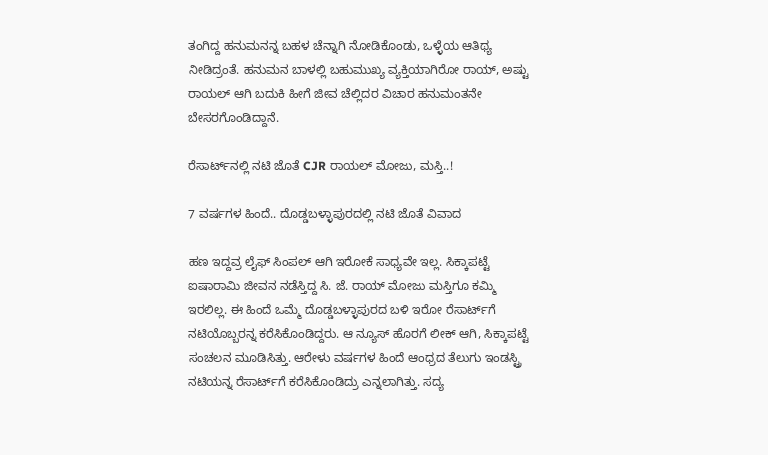ತಂಗಿದ್ದ ಹನುಮನನ್ನ ಬಹಳ ಚೆನ್ನಾಗಿ ನೋಡಿಕೊಂಡು, ಒಳ್ಳೆಯ ಆತಿಥ್ಯ ನೀಡಿದ್ರಂತೆ. ಹನುಮನ ಬಾಳಲ್ಲಿ ಬಹುಮುಖ್ಯ ವ್ಯಕ್ತಿಯಾಗಿರೋ ರಾಯ್‌, ಅಷ್ಟು ರಾಯಲ್ ಆಗಿ ಬದುಕಿ ಹೀಗೆ ಜೀವ ಚೆಲ್ಲಿದರ ವಿಚಾರ ಹನುಮಂತನೇ ಬೇಸರಗೊಂಡಿದ್ದಾನೆ.

ರೆಸಾರ್ಟ್‌‌ನಲ್ಲಿ ನಟಿ ಜೊತೆ CJR ರಾಯಲ್ ಮೋಜು, ಮಸ್ತಿ..!

7 ವರ್ಷಗಳ ಹಿಂದೆ.. ದೊಡ್ಡಬಳ್ಳಾಪುರದಲ್ಲಿ ನಟಿ ಜೊತೆ ವಿವಾದ

ಹಣ ಇದ್ದವ್ರ ಲೈಫ್ ಸಿಂಪಲ್ ಆಗಿ ಇರೋಕೆ ಸಾಧ್ಯವೇ ಇಲ್ಲ. ಸಿಕ್ಕಾಪಟ್ಟೆ ಐಷಾರಾಮಿ ಜೀವನ ನಡೆಸ್ತಿದ್ದ ಸಿ. ಜೆ. ರಾಯ್ ಮೋಜು ಮಸ್ತಿಗೂ ಕಮ್ಮಿ ಇರಲಿಲ್ಲ. ಈ ಹಿಂದೆ ಒಮ್ಮೆ ದೊಡ್ಡಬಳ್ಳಾಪುರದ ಬಳಿ ಇರೋ ರೆಸಾರ್ಟ್‌‌‌ಗೆ ನಟಿಯೊಬ್ಬರನ್ನ ಕರೆಸಿಕೊಂಡಿದ್ದರು. ಆ ನ್ಯೂಸ್ ಹೊರಗೆ ಲೀಕ್ ಆಗಿ, ಸಿಕ್ಕಾಪಟ್ಟೆ ಸಂಚಲನ ಮೂಡಿಸಿತ್ತು. ಆರೇಳು ವರ್ಷಗಳ ಹಿಂದೆ ಆಂಧ್ರದ ತೆಲುಗು ಇಂಡಸ್ಟ್ರಿ ನಟಿಯನ್ನ ರೆಸಾರ್ಟ್‌ಗೆ ಕರೆಸಿಕೊಂಡಿದ್ರು ಎನ್ನಲಾಗಿತ್ತು. ಸದ್ಯ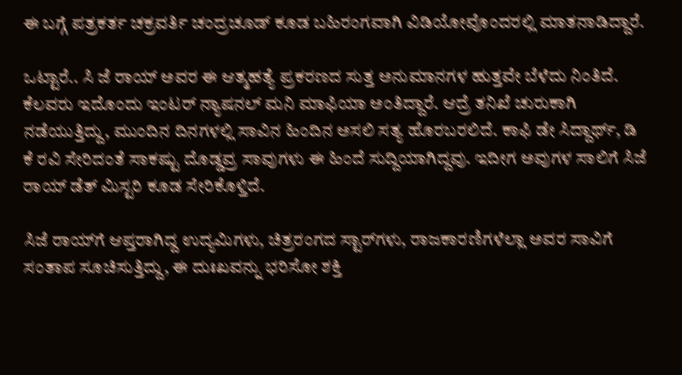ಈ ಬಗ್ಗೆ ಪತ್ರಕರ್ತ ಚಕ್ರವರ್ತಿ ಚಂದ್ರಚೂಡ್ ಕೂಡ ಬಹಿರಂಗವಾಗಿ ವಿಡಿಯೋವೊಂದರಲ್ಲಿ ಮಾತನಾಡಿದ್ದಾರೆ.

ಒಟ್ಟಾರೆ.. ಸಿ ಜೆ ರಾಯ್ ಅವರ ಈ ಆತ್ಮಹತ್ಯೆ ಪ್ರಕರಣದ ಸುತ್ತ ಅನುಮಾನಗಳ ಹುತ್ತವೇ ಬೆಳೆದು ನಿಂತಿದೆ. ಕೆಲವರು ಇದೊಂದು ಇಂಟರ್ ನ್ಯಾಷನಲ್ ಮನಿ ಮಾಫಿಯಾ ಅಂತಿದ್ದಾರೆ. ಆದ್ರೆ ತನಿಖೆ ಚುರುಕಾಗಿ ನಡೆಯುತ್ತಿದ್ದು, ಮುಂದಿನ ದಿನಗಳಲ್ಲಿ ಸಾವಿನ ಹಿಂದಿನ ಅಸಲಿ ಸತ್ಯ ಹೊರಬರಲಿದೆ. ಕಾಫಿ ಡೇ ಸಿದ್ದಾರ್ಥ್, ಡಿ ಕೆ ರವಿ ಸೇರಿದಂತೆ ಸಾಕಷ್ಟು ದೊಡ್ಡವ್ರ ಸಾವುಗಳು ಈ ಹಿಂದೆ ಸುದ್ದಿಯಾಗಿದ್ದವು. ಇದೀಗ ಅವುಗಳ ಸಾಲಿಗೆ ಸಿಜೆ ರಾಯ್‌ ಡೆತ್ ಮಿಸ್ಟರಿ ಕೂಡ ಸೇರಿಕೊಳ್ತಿದೆ.

ಸಿಜೆ ರಾಯ್‌ಗೆ ಆಪ್ತರಾಗಿದ್ದ ಉದ್ಯಮಿಗಳು, ಚಿತ್ರರಂಗದ ಸ್ಟಾರ್‌ಗಳು, ರಾಜಕಾರಣಿಗಳೆಲ್ಲಾ ಅವರ ಸಾವಿಗೆ ಸಂತಾಪ ಸೂಚಿಸುತ್ತಿದ್ದು, ಈ ದುಃಖವನ್ನು ಭರಿಸೋ ಶಕ್ತಿ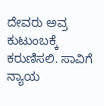ದೇವರು ಅವ್ರ ಕುಟುಂಬಕ್ಕೆ ಕರುಣಿಸಲಿ. ಸಾವಿಗೆ ನ್ಯಾಯ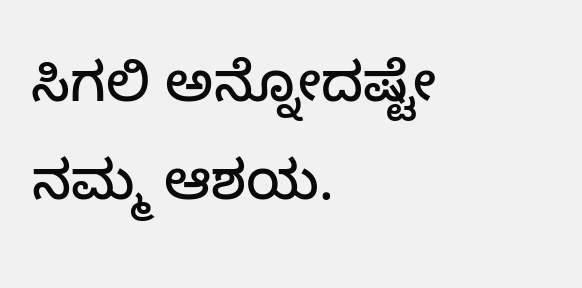ಸಿಗಲಿ ಅನ್ನೋದಷ್ಟೇ ನಮ್ಮ ಆಶಯ.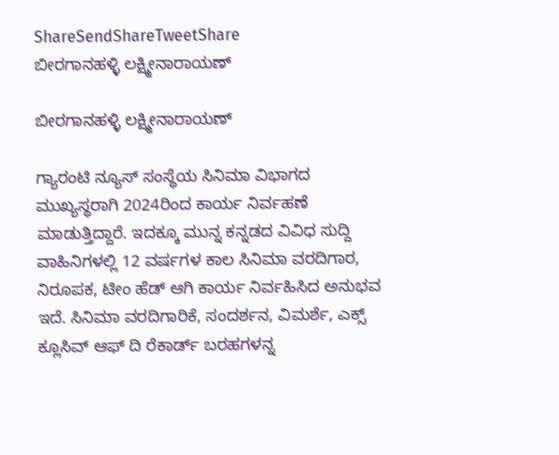ShareSendShareTweetShare
ಬೀರಗಾನಹಳ್ಳಿ ಲಕ್ಷ್ಮೀನಾರಾಯಣ್

ಬೀರಗಾನಹಳ್ಳಿ ಲಕ್ಷ್ಮೀನಾರಾಯಣ್

ಗ್ಯಾರಂಟಿ ನ್ಯೂಸ್ ಸಂಸ್ಥೆಯ ಸಿನಿಮಾ ವಿಭಾಗದ ಮುಖ್ಯಸ್ಥರಾಗಿ 2024ರಿಂದ ಕಾರ್ಯ ನಿರ್ವಹಣೆ ಮಾಡುತ್ತಿದ್ದಾರೆ. ಇದಕ್ಕೂ ಮುನ್ನ ಕನ್ನಡದ ವಿವಿಧ ಸುದ್ದಿ ವಾಹಿನಿಗಳಲ್ಲಿ 12 ವರ್ಷಗಳ ಕಾಲ ಸಿನಿಮಾ ವರದಿಗಾರ, ನಿರೂಪಕ, ಟೀಂ ಹೆಡ್ ಆಗಿ ಕಾರ್ಯ ನಿರ್ವಹಿಸಿದ ಅನುಭವ ಇದೆ. ಸಿನಿಮಾ ವರದಿಗಾರಿಕೆ, ಸಂದರ್ಶನ, ವಿಮರ್ಶೆ, ಎಕ್ಸ್ ಕ್ಲೂಸಿವ್ ಆಫ್ ದಿ ರೆಕಾರ್ಡ್ ಬರಹಗಳನ್ನ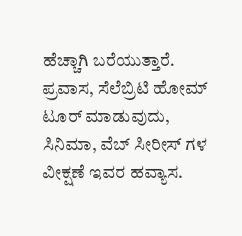ಹೆಚ್ಚಾಗಿ ಬರೆಯುತ್ತಾರೆ. ಪ್ರವಾಸ, ಸೆಲೆಬ್ರಿಟಿ ಹೋಮ್ ಟೂರ್ ಮಾಡುವುದು, ಸಿನಿಮಾ, ವೆಬ್ ಸೀರೀಸ್ ಗಳ ವೀಕ್ಷಣೆ ಇವರ ಹವ್ಯಾಸ.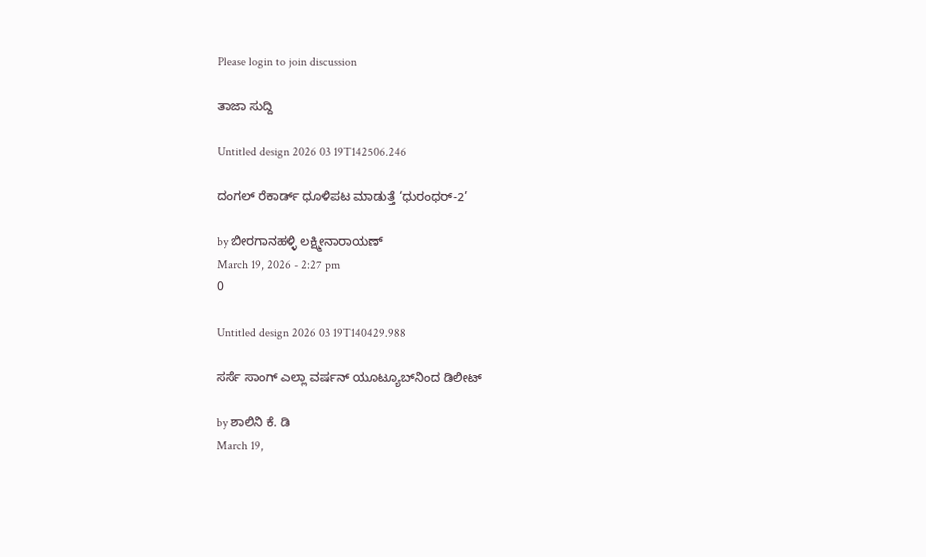Please login to join discussion

ತಾಜಾ ಸುದ್ದಿ

Untitled design 2026 03 19T142506.246

ದಂಗಲ್ ರೆಕಾರ್ಡ್ ಧೂಳಿಪಟ ಮಾಡುತ್ತೆ ‘ಧುರಂಧರ್-2’

by ಬೀರಗಾನಹಳ್ಳಿ ಲಕ್ಷ್ಮೀನಾರಾಯಣ್
March 19, 2026 - 2:27 pm
0

Untitled design 2026 03 19T140429.988

ಸರ್ಸೆ ಸಾಂಗ್ ಎಲ್ಲಾ ವರ್ಷನ್ ಯೂಟ್ಯೂಬ್‌ನಿಂದ ಡಿಲೀಟ್

by ಶಾಲಿನಿ ಕೆ. ಡಿ
March 19,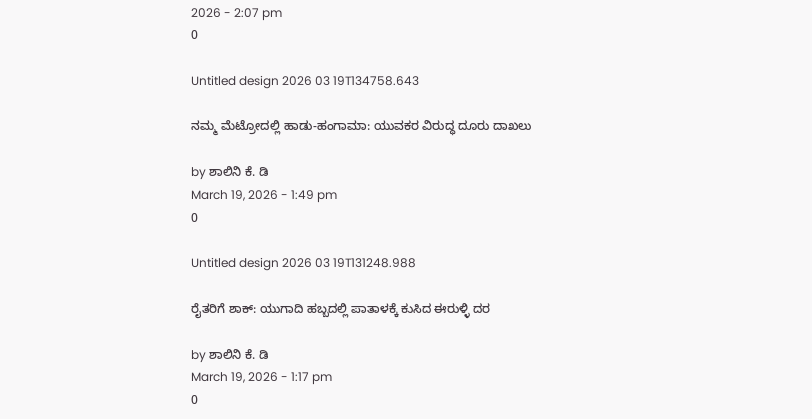2026 - 2:07 pm
0

Untitled design 2026 03 19T134758.643

ನಮ್ಮ ಮೆಟ್ರೋದಲ್ಲಿ ಹಾಡು-ಹಂಗಾಮಾ: ಯುವಕರ ವಿರುದ್ಧ ದೂರು ದಾಖಲು

by ಶಾಲಿನಿ ಕೆ. ಡಿ
March 19, 2026 - 1:49 pm
0

Untitled design 2026 03 19T131248.988

ರೈತರಿಗೆ ಶಾಕ್: ಯುಗಾದಿ ಹಬ್ಬದಲ್ಲಿ ಪಾತಾಳಕ್ಕೆ ಕುಸಿದ ಈರುಳ್ಳಿ ದರ

by ಶಾಲಿನಿ ಕೆ. ಡಿ
March 19, 2026 - 1:17 pm
0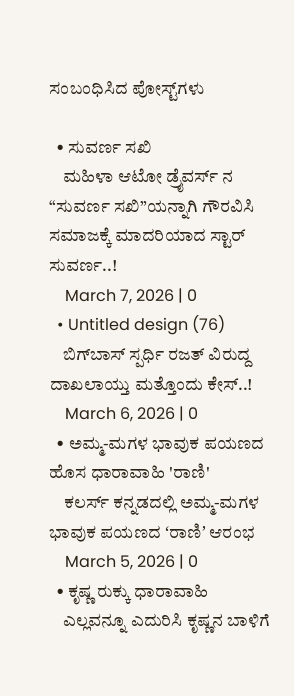ಸಂಬಂಧಿಸಿದ ಪೋಸ್ಟ್‌ಗಳು

  • ಸುವರ್ಣ ಸಖಿ
    ಮಹಿಳಾ ಆಟೋ ಡ್ರೈವರ್ಸ್ ನ “ಸುವರ್ಣ ಸಖಿ”ಯನ್ನಾಗಿ ಗೌರವಿಸಿ ಸಮಾಜಕ್ಕೆ ಮಾದರಿಯಾದ ಸ್ಟಾರ್ ಸುವರ್ಣ..!
    March 7, 2026 | 0
  • Untitled design (76)
    ಬಿಗ್‌ಬಾಸ್‌ ಸ್ಪರ್ಧಿ ರಜತ್‌ ವಿರುದ್ದ ದಾಖಲಾಯ್ತು ಮತ್ತೊಂದು ಕೇಸ್‌..!
    March 6, 2026 | 0
  • ಅಮ್ಮ-ಮಗಳ ಭಾವುಕ ಪಯಣದ ಹೊಸ ಧಾರಾವಾಹಿ 'ರಾಣಿ'
    ಕಲರ್ಸ್‌ ಕನ್ನಡದಲ್ಲಿ ಅಮ್ಮ-ಮಗಳ ಭಾವುಕ ಪಯಣದ ʻರಾಣಿʼ ಆರಂಭ
    March 5, 2026 | 0
  • ಕೃಷ್ಣ ರುಕ್ಕು ಧಾರಾವಾಹಿ
    ಎಲ್ಲವನ್ನೂ ಎದುರಿಸಿ ಕೃಷ್ಣನ ಬಾಳಿಗೆ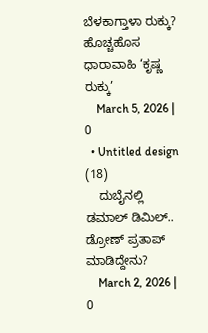ಬೆಳಕಾಗ್ತಾಳಾ ರುಕ್ಕು? ಹೊಚ್ಚಹೊಸ ಧಾರಾವಾಹಿ ‘ಕೃಷ್ಣ ರುಕ್ಕು’
    March 5, 2026 | 0
  • Untitled design (18)
    ದುಬೈನಲ್ಲಿ ಡಮಾಲ್ ಡಿಮಿಲ್.. ಡ್ರೋಣ್ ಪ್ರತಾಪ್ ಮಾಡಿದ್ದೇನು?
    March 2, 2026 | 0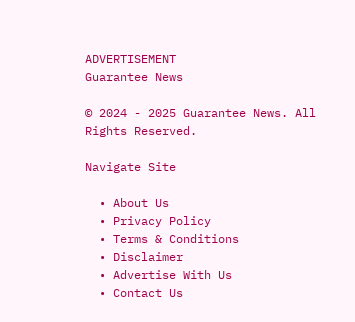ADVERTISEMENT
Guarantee News

© 2024 - 2025 Guarantee News. All Rights Reserved.

Navigate Site

  • About Us
  • Privacy Policy
  • Terms & Conditions
  • Disclaimer
  • Advertise With Us
  • Contact Us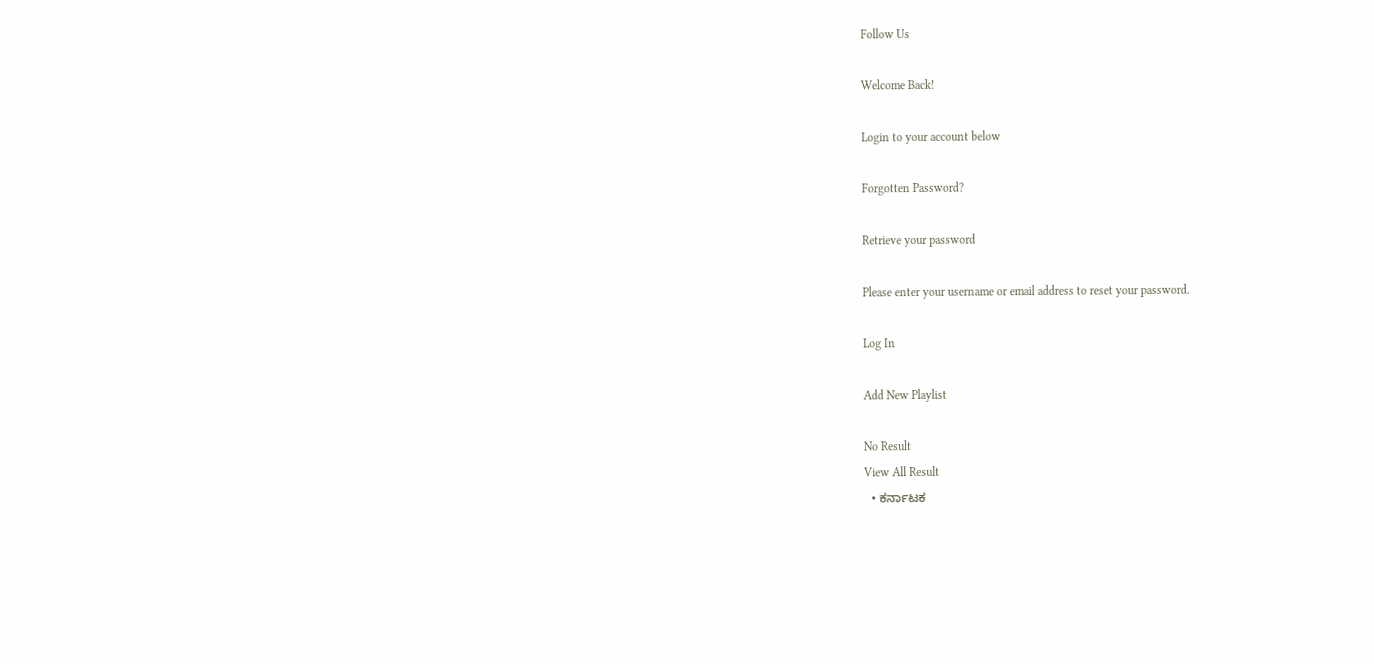Follow Us

Welcome Back!

Login to your account below

Forgotten Password?

Retrieve your password

Please enter your username or email address to reset your password.

Log In

Add New Playlist

No Result
View All Result
  • ಕರ್ನಾಟಕ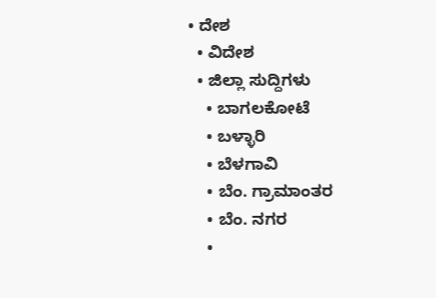• ದೇಶ
  • ವಿದೇಶ
  • ಜಿಲ್ಲಾ ಸುದ್ದಿಗಳು
    • ಬಾಗಲಕೋಟೆ
    • ಬಳ್ಳಾರಿ
    • ಬೆಳಗಾವಿ
    • ಬೆಂ. ಗ್ರಾಮಾಂತರ
    • ಬೆಂ. ನಗರ
    •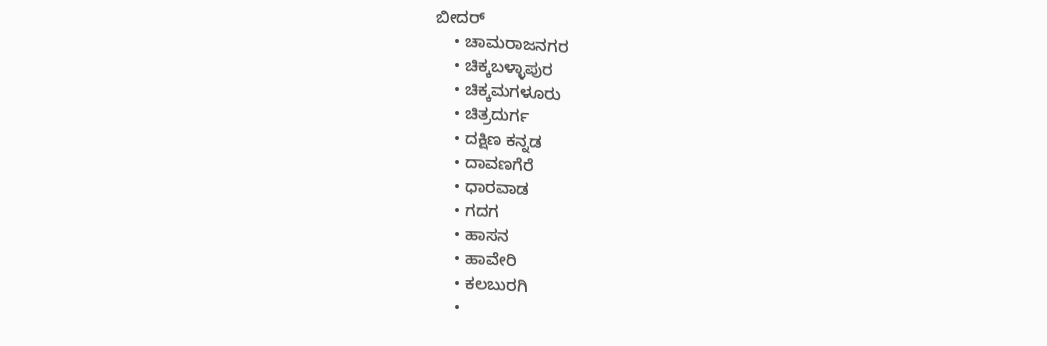ಬೀದರ್
    • ಚಾಮರಾಜನಗರ
    • ಚಿಕ್ಕಬಳ್ಳಾಪುರ
    • ಚಿಕ್ಕಮಗಳೂರು
    • ಚಿತ್ರದುರ್ಗ
    • ದಕ್ಷಿಣ ಕನ್ನಡ
    • ದಾವಣಗೆರೆ
    • ಧಾರವಾಡ
    • ಗದಗ
    • ಹಾಸನ
    • ಹಾವೇರಿ
    • ಕಲಬುರಗಿ
    •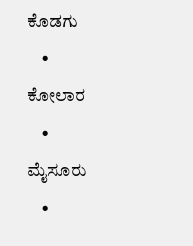ಕೊಡಗು
    • ಕೋಲಾರ
    • ಮೈಸೂರು
    •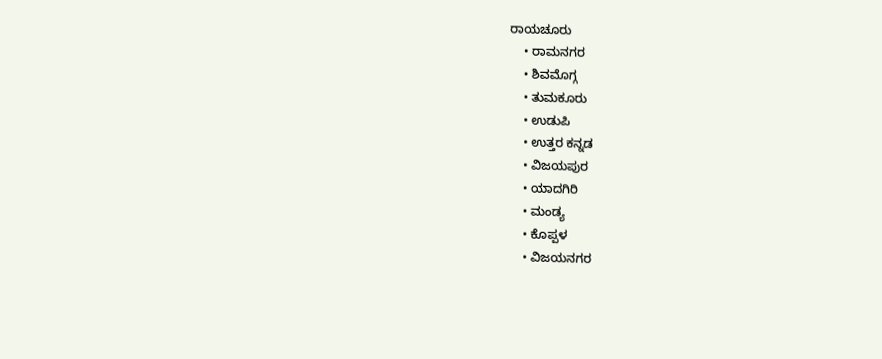ರಾಯಚೂರು
    • ರಾಮನಗರ
    • ಶಿವಮೊಗ್ಗ
    • ತುಮಕೂರು
    • ಉಡುಪಿ
    • ಉತ್ತರ ಕನ್ನಡ
    • ವಿಜಯಪುರ
    • ಯಾದಗಿರಿ
    • ಮಂಡ್ಯ
    • ಕೊಪ್ಪಳ
    • ವಿಜಯನಗರ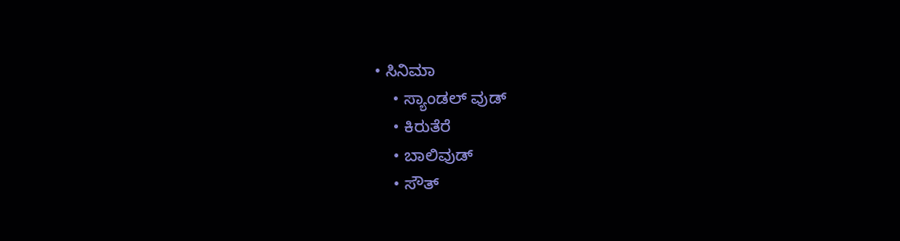• ಸಿನಿಮಾ
    • ಸ್ಯಾಂಡಲ್ ವುಡ್
    • ಕಿರುತೆರೆ
    • ಬಾಲಿವುಡ್
    • ಸೌತ್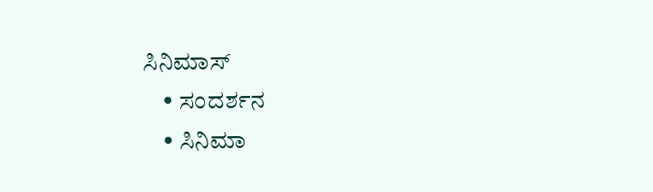ಸಿನಿಮಾಸ್
    • ಸಂದರ್ಶನ
    • ಸಿನಿಮಾ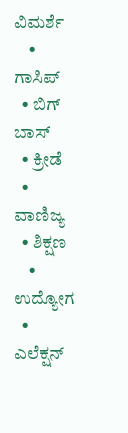ವಿಮರ್ಶೆ
    • ಗಾಸಿಪ್
  • ಬಿಗ್ ಬಾಸ್
  • ಕ್ರೀಡೆ
  • ವಾಣಿಜ್ಯ
  • ಶಿಕ್ಷಣ
    • ಉದ್ಯೋಗ
  • ಎಲೆಕ್ಷನ್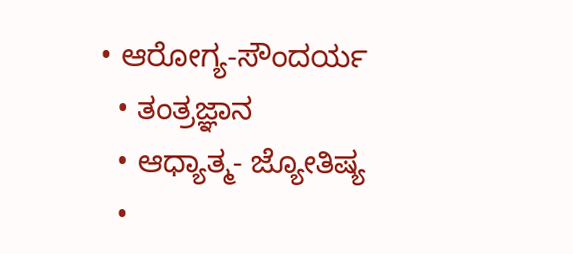• ಆರೋಗ್ಯ-ಸೌಂದರ್ಯ
  • ತಂತ್ರಜ್ಞಾನ
  • ಆಧ್ಯಾತ್ಮ- ಜ್ಯೋತಿಷ್ಯ
  •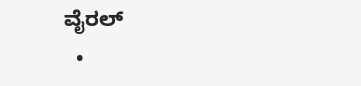ವೈರಲ್
  •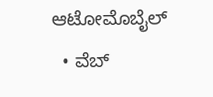ಆಟೋಮೊಬೈಲ್
  • ವೆಬ್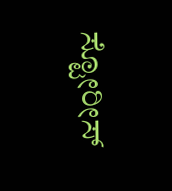ಸ್ಟೋರೀಸ್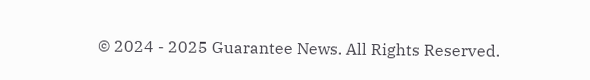© 2024 - 2025 Guarantee News. All Rights Reserved.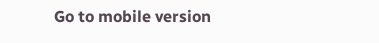Go to mobile version